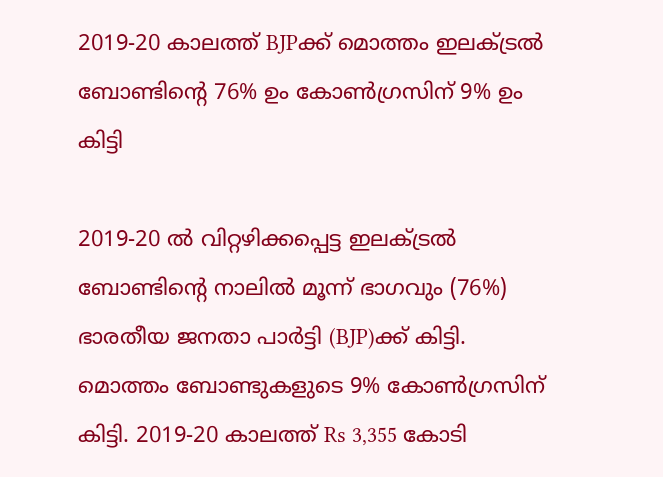2019-20 കാലത്ത് BJPക്ക് മൊത്തം ഇലക്ട്രല്‍ ബോണ്ടിന്റെ 76% ഉം കോണ്‍ഗ്രസിന് 9% ഉം കിട്ടി

2019-20 ല്‍ വിറ്റഴിക്കപ്പെട്ട ഇലക്ട്രല്‍ ബോണ്ടിന്റെ നാലില്‍ മൂന്ന് ഭാഗവും (76%) ഭാരതീയ ജനതാ പാര്‍ട്ടി (BJP)ക്ക് കിട്ടി. മൊത്തം ബോണ്ടുകളുടെ 9% കോണ്‍ഗ്രസിന് കിട്ടി. 2019-20 കാലത്ത് Rs 3,355 കോടി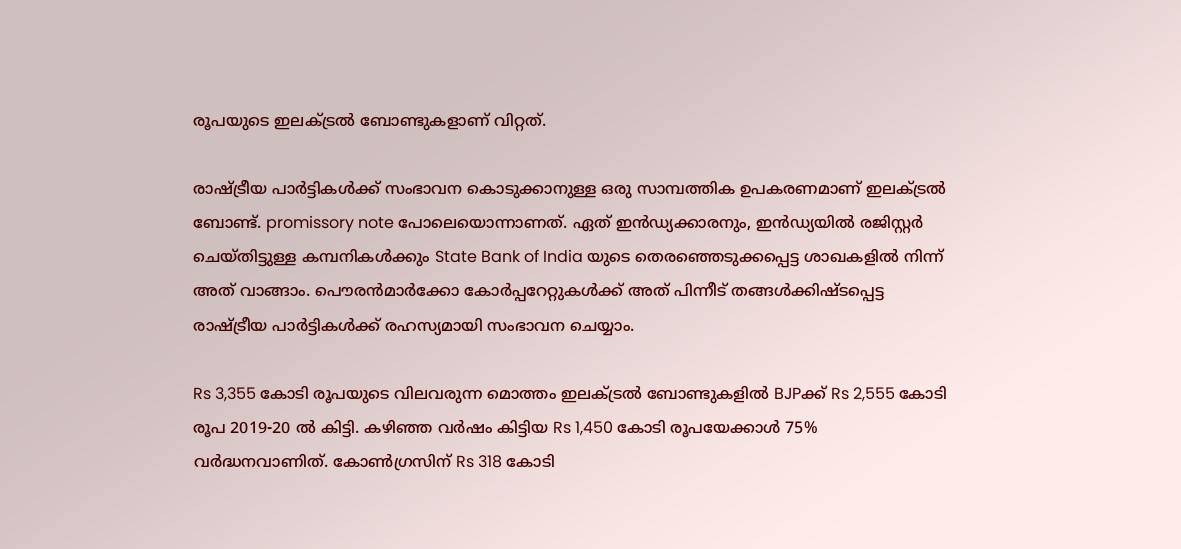രൂപയുടെ ഇലക്ട്രല്‍ ബോണ്ടുകളാണ് വിറ്റത്.

രാഷ്ട്രീയ പാര്‍ട്ടികള്‍ക്ക് സംഭാവന കൊടുക്കാനുള്ള ഒരു സാമ്പത്തിക ഉപകരണമാണ് ഇലക്ട്രല്‍ ബോണ്ട്. promissory note പോലെയൊന്നാണത്. ഏത് ഇന്‍ഡ്യക്കാരനും, ഇന്‍ഡ്യയില്‍ രജിസ്റ്റര്‍ ചെയ്തിട്ടുള്ള കമ്പനികള്‍ക്കും State Bank of India യുടെ തെരഞ്ഞെടുക്കപ്പെട്ട ശാഖകളില്‍ നിന്ന് അത് വാങ്ങാം. പൌരന്‍മാര്‍ക്കോ കോര്‍പ്പറേറ്റുകള്‍ക്ക് അത് പിന്നീട് തങ്ങള്‍ക്കിഷ്ടപ്പെട്ട രാഷ്ട്രീയ പാര്‍ട്ടികള്‍ക്ക് രഹസ്യമായി സംഭാവന ചെയ്യാം.

Rs 3,355 കോടി രൂപയുടെ വിലവരുന്ന മൊത്തം ഇലക്ട്രല്‍ ബോണ്ടുകളില്‍ BJPക്ക് Rs 2,555 കോടി രൂപ 2019-20 ല്‍ കിട്ടി. കഴിഞ്ഞ വര്‍ഷം കിട്ടിയ Rs 1,450 കോടി രൂപയേക്കാള്‍ 75% വര്‍ദ്ധനവാണിത്. കോണ്‍ഗ്രസിന് Rs 318 കോടി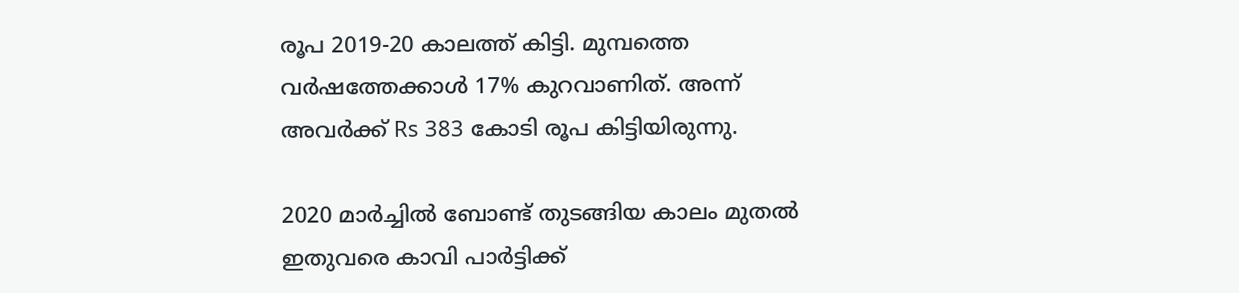രൂപ 2019-20 കാലത്ത് കിട്ടി. മുമ്പത്തെ വര്‍ഷത്തേക്കാള്‍ 17% കുറവാണിത്. അന്ന് അവര്‍ക്ക് Rs 383 കോടി രൂപ കിട്ടിയിരുന്നു.

2020 മാര്‍ച്ചില്‍ ബോണ്ട് തുടങ്ങിയ കാലം മുതല്‍ ഇതുവരെ കാവി പാര്‍ട്ടിക്ക്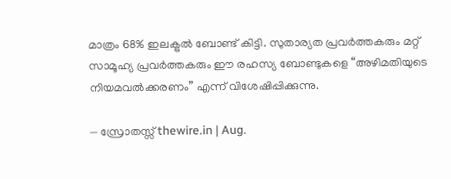മാത്രം 68% ഇലക്ട്രല്‍ ബോണ്ട് കിട്ടി. സുതാര്യത പ്രവര്‍ത്തകരും മറ്റ് സാമൂഹ്യ പ്രവര്‍ത്തകരും ഈ രഹസ്യ ബോണ്ടുകളെ “അഴിമതിയുടെ നിയമവല്‍ക്കരണം” എന്ന് വിശേഷിപ്പിക്കുന്നു.

— സ്രോതസ്സ് thewire.in | Aug.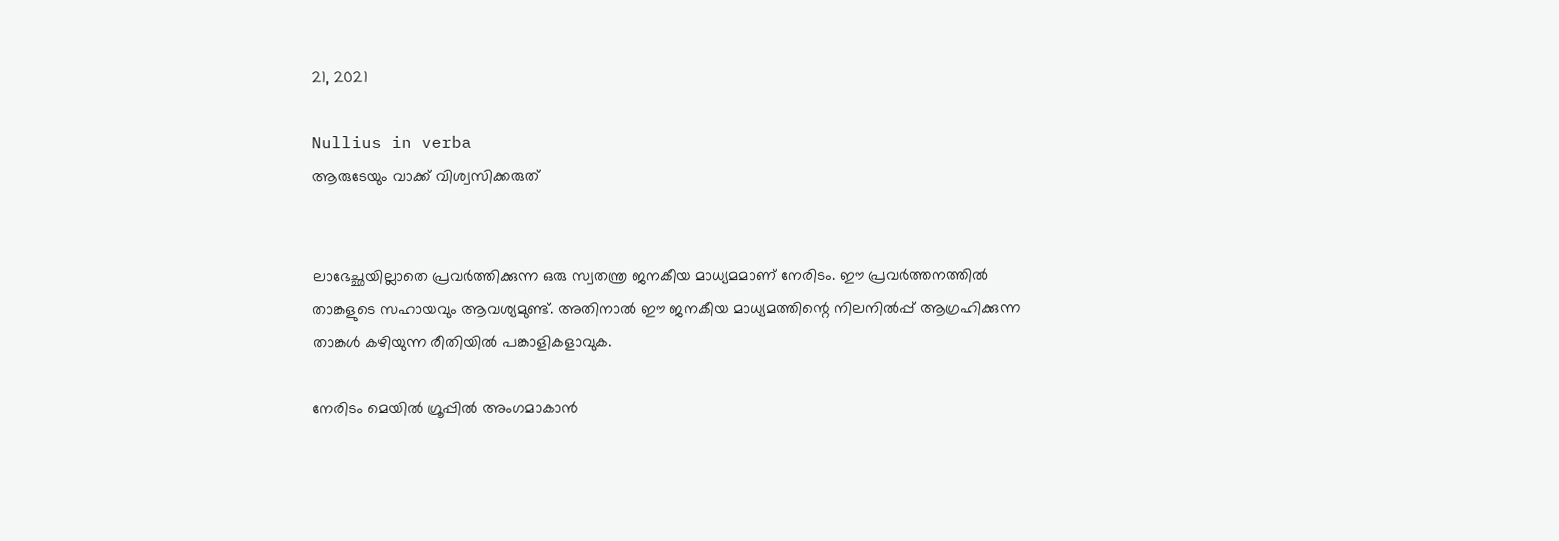21, 2021

Nullius in verba
ആരുടേയും വാക്ക് വിശ്വസിക്കരുത്


ലാഭേച്ഛയില്ലാതെ പ്രവര്‍ത്തിക്കുന്ന ഒരു സ്വതന്ത്ര ജനകീയ മാധ്യമമാണ് നേരിടം. ഈ പ്രവര്‍ത്തനത്തില്‍ താങ്കളുടെ സഹായവും ആവശ്യമുണ്ട്. അതിനാല്‍ ഈ ജനകീയ മാധ്യമത്തിന്റെ നിലനില്‍പ്പ് ആഗ്രഹിക്കുന്ന താങ്കള്‍ കഴിയുന്ന രീതിയില്‍ പങ്കാളികളാവുക.

നേരിടം മെയില്‍ ഗ്രൂപ്പില്‍ അംഗമാകാന്‍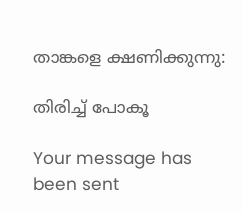താങ്കളെ ക്ഷണിക്കുന്നു:

തിരിച്ച് പോകൂ

Your message has been sent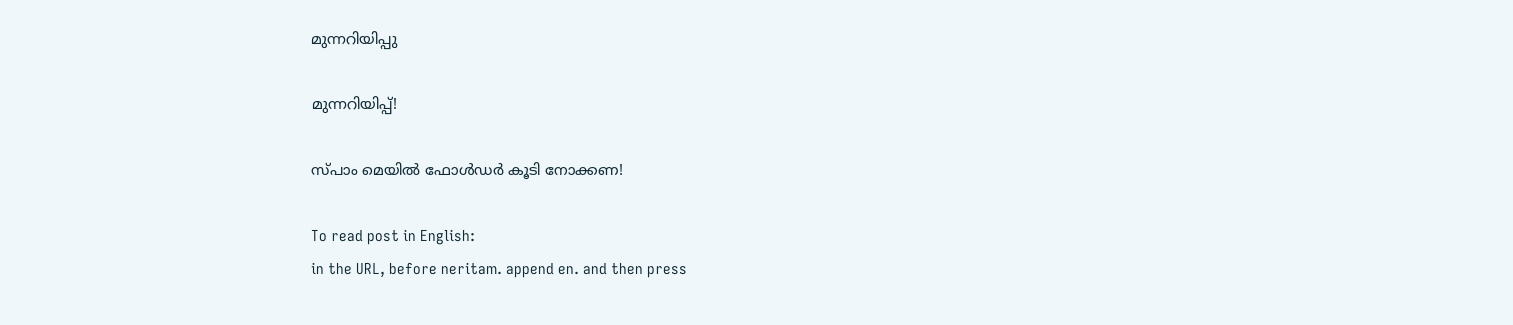മുന്നറിയിപ്പു

മുന്നറിയിപ്പ്!

സ്പാം മെയില്‍ ഫോള്‍ഡര്‍ കൂടി നോക്കണ!

To read post in English:
in the URL, before neritam. append en. and then press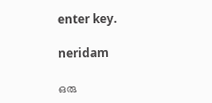enter key.

neridam

ഒരു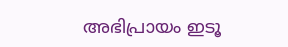അഭിപ്രായം ഇടൂ